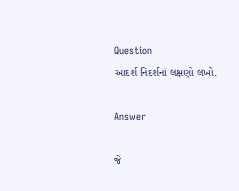Question
આદર્શ નિદર્શનાં લક્ષણો લખો.

Answer

જે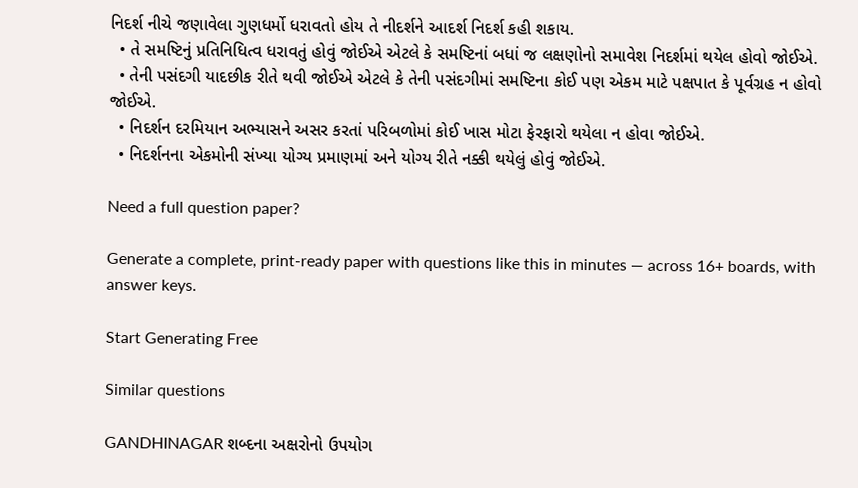નિદર્શ નીચે જણાવેલા ગુણધર્મો ધરાવતો હોય તે નીદર્શને આદર્શ નિદર્શ કહી શકાય.
  • તે સમષ્ટિનું પ્રતિનિધિત્વ ધરાવતું હોવું જોઈએ એટલે કે સમષ્ટિનાં બધાં જ લક્ષણોનો સમાવેશ નિદર્શમાં થયેલ હોવો જોઈએ.
  • તેની પસંદગી યાદછીક રીતે થવી જોઈએ એટલે કે તેની પસંદગીમાં સમષ્ટિના કોઈ પણ એકમ માટે પક્ષપાત કે પૂર્વગ્રહ ન હોવો જોઈએ.
  • નિદર્શન દરમિયાન અભ્યાસને અસર કરતાં પરિબળોમાં કોઈ ખાસ મોટા ફેરફારો થયેલા ન હોવા જોઈએ.
  • નિદર્શનના એકમોની સંખ્યા યોગ્ય પ્રમાણમાં અને યોગ્ય રીતે નક્કી થયેલું હોવું જોઈએ.

Need a full question paper?

Generate a complete, print-ready paper with questions like this in minutes — across 16+ boards, with answer keys.

Start Generating Free

Similar questions

GANDHINAGAR શબ્દના અક્ષરોનો ઉપયોગ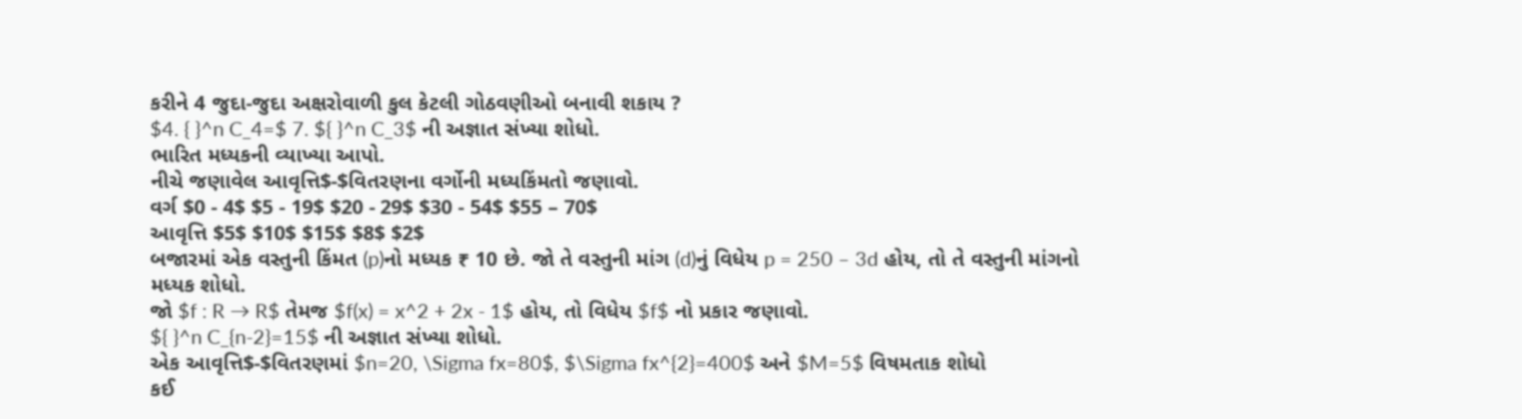કરીને 4 જુદા-જુદા અક્ષરોવાળી કુલ કેટલી ગોઠવણીઓ બનાવી શકાય ?
$4. { }^n C_4=$ 7. ${ }^n C_3$ ની અજ્ઞાત સંખ્યા શોધો.
ભારિત મધ્યકની વ્યાખ્યા આપો.
નીચે જણાવેલ આવૃત્તિ$-$વિતરણના વર્ગોની મધ્યકિંમતો જણાવો.
વર્ગ $0 - 4$ $5 - 19$ $20 - 29$ $30 - 54$ $55 – 70$
આવૃત્તિ $5$ $10$ $15$ $8$ $2$
બજારમાં એક વસ્તુની કિંમત (p)નો મધ્યક ₹ 10 છે. જો તે વસ્તુની માંગ (d)નું વિધેય p = 250 – 3d હોય, તો તે વસ્તુની માંગનો મધ્યક શોધો.
જો $f : R → R$ તેમજ $f(x) = x^2 + 2x - 1$ હોય, તો વિધેય $f$ નો પ્રકાર જણાવો.
${ }^n C_{n-2}=15$ ની અજ્ઞાત સંખ્યા શોધો.
એક આવૃત્તિ$-$વિતરણમાં $n=20, \Sigma fx=80$, $\Sigma fx^{2}=400$ અને $M=5$ વિષમતાક શોધો
કઈ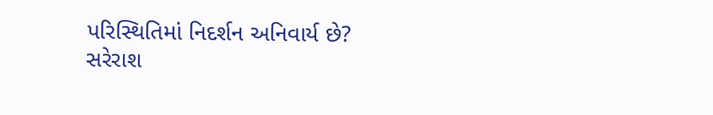પરિસ્થિતિમાં નિદર્શન અનિવાર્ય છે?
સરેરાશ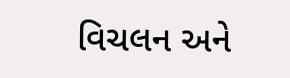વિચલન અને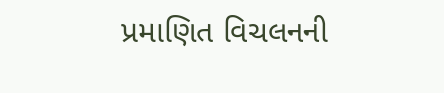પ્રમાણિત વિચલનની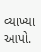વ્યાખ્યા આપો.